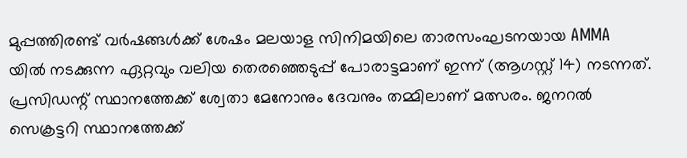മുപ്പത്തിരണ്ട് വര്‍ഷങ്ങള്‍ക്ക് ശേഷം മലയാള സിനിമയിലെ താരസംഘടനയായ AMMA യില്‍ നടക്കുന്ന ഏറ്റവും വലിയ തെരഞ്ഞെടുപ്പ് പോരാട്ടമാണ് ഇന്ന് (ആഗസ്റ്റ് 14) നടന്നത്. പ്രസിഡന്റ് സ്ഥാനത്തേക്ക് ശ്വേതാ മേനോനും ദേവനും തമ്മിലാണ് മത്സരം. ജനറല്‍ സെക്രട്ടറി സ്ഥാനത്തേക്ക്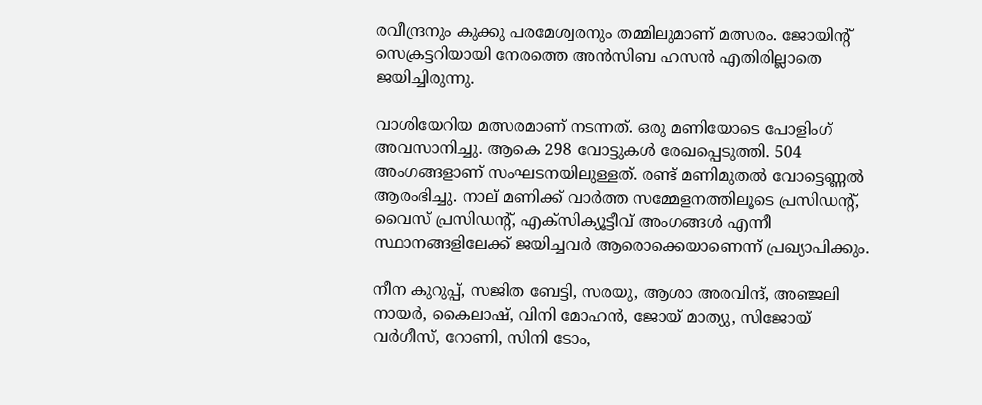രവീന്ദ്രനും കുക്കു പരമേശ്വരനും തമ്മിലുമാണ് മത്സരം. ജോയിന്റ് സെക്രട്ടറിയായി നേരത്തെ അന്‍സിബ ഹസന്‍ എതിരില്ലാതെ ജയിച്ചിരുന്നു.

വാശിയേറിയ മത്സരമാണ് നടന്നത്. ഒരു മണിയോടെ പോളിംഗ് അവസാനിച്ചു. ആകെ 298 വോട്ടുകള്‍ രേഖപ്പെടുത്തി. 504 അംഗങ്ങളാണ് സംഘടനയിലുള്ളത്. രണ്ട് മണിമുതല്‍ വോട്ടെണ്ണല്‍ ആരംഭിച്ചു. നാല് മണിക്ക് വാര്‍ത്ത സമ്മേളനത്തിലൂടെ പ്രസിഡന്റ്, വൈസ് പ്രസിഡന്റ്, എക്‌സിക്യൂട്ടീവ് അംഗങ്ങള്‍ എന്നീ സ്ഥാനങ്ങളിലേക്ക് ജയിച്ചവര്‍ ആരൊക്കെയാണെന്ന് പ്രഖ്യാപിക്കും.

നീന കുറുപ്പ്, സജിത ബേട്ടി, സരയു, ആശാ അരവിന്ദ്, അഞ്ജലി നായര്‍, കൈലാഷ്, വിനി മോഹന്‍, ജോയ് മാത്യു, സിജോയ് വര്‍ഗീസ്, റോണി, സിനി ടോം,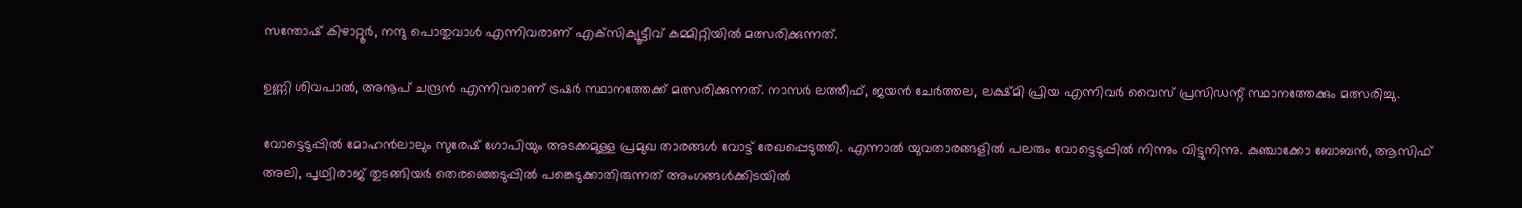സന്തോഷ് കിഴാറ്റൂര്‍, നന്ദു പൊതുവാള്‍ എന്നിവരാണ് എക്‌സിക്യൂട്ടീവ് കമ്മിറ്റിയില്‍ മത്സരിക്കുന്നത്.

ഉണ്ണി ശിവപാല്‍, അനൂപ് ചന്ദ്രന്‍ എന്നിവരാണ് ട്രഷര്‍ സ്ഥാനത്തേക്ക് മത്സരിക്കുന്നത്. നാസര്‍ ലത്തീഫ്, ജയന്‍ ചേര്‍ത്തല, ലക്ഷ്മി പ്രിയ എന്നിവര്‍ വൈസ് പ്രസിഡന്റ് സ്ഥാനത്തേക്കും മത്സരിച്ചു.

വോട്ടെടുപ്പില്‍ മോഹന്‍ലാലും സുരേഷ് ഗോപിയും അടക്കമുള്ള പ്രമുഖ താരങ്ങള്‍ വോട്ട് രേഖപ്പെടുത്തി. എന്നാല്‍ യുവതാരങ്ങളില്‍ പലരും വോട്ടെടുപ്പില്‍ നിന്നും വിട്ടുനിന്നു. കുഞ്ചാക്കോ ബോബന്‍, ആസിഫ് അലി, പൃഥ്വിരാജ് തുടങ്ങിയര്‍ തെരഞ്ഞെടുപ്പില്‍ പങ്കെടുക്കാതിരുന്നത് അംഗങ്ങള്‍ക്കിടയില്‍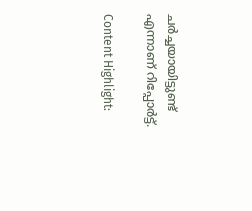ചര്‍ച്ചയായിട്ടുണ്ട് എന്നാണ് റിപ്പോര്‍ട്ട്.

Content Highlight: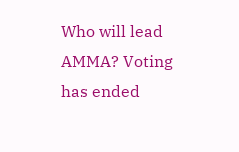Who will lead AMMA? Voting has ended